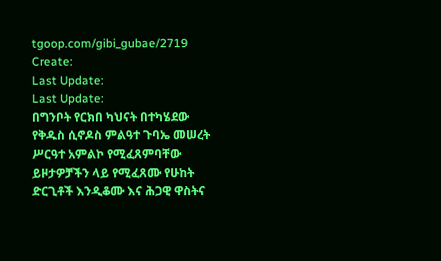tgoop.com/gibi_gubae/2719
Create:
Last Update:
Last Update:
በግንቦት የርክበ ካህናት በተካሄደው የቅዱስ ሲኖዶስ ምልዓተ ጉባኤ መሠረት ሥርዓተ አምልኮ የሚፈጸምባቸው ይዞታዎቻችን ላይ የሚፈጸሙ የሁከት ድርጊቶች እንዲቆሙ እና ሕጋዊ ዋስትና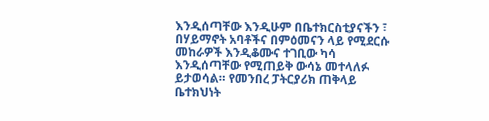እንዲሰጣቸው እንዲሁም በቤተክርስቲያናችን ፣ በሃይማኖት አባቶችና በምዕመናን ላይ የሚደርሱ መከራዎች እንዲቆሙና ተገቢው ካሳ እንዲሰጣቸው የሚጠይቅ ውሳኔ መተላለፉ ይታወሳል። የመንበረ ፓትርያሪክ ጠቅላይ ቤተክህነት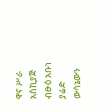ዋና ሥራ አስኪያጅ ብፁዕ አቡነ ያሬድ ውሳኔውን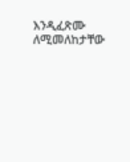እንዲፈጽሙ ለሚመለከታቸው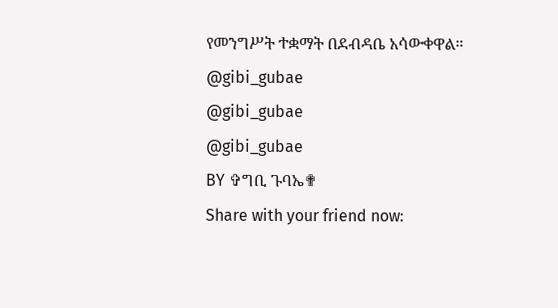የመንግሥት ተቋማት በደብዳቤ አሳውቀዋል።
@gibi_gubae
@gibi_gubae
@gibi_gubae
BY ✞ግቢ ጉባኤ✟
Share with your friend now: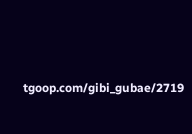tgoop.com/gibi_gubae/2719